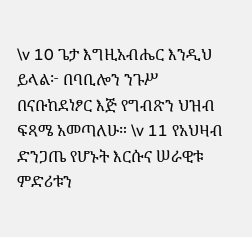\v 10 ጌታ እግዚአብሔር እንዲህ ይላል፦ በባቢሎን ንጉሥ በናቡከደነፆር እጅ የግብጽን ህዝብ ፍጻሜ አመጣለሁ። \v 11 የአህዛብ ድንጋጤ የሆኑት እርሱና ሠራዊቱ ምድሪቱን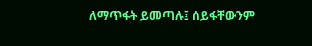ለማጥፋት ይመጣሉ፤ ሰይፋቸውንም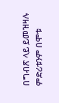በግብጽ ላይ ይመዝዛሉ ምድሪቱንም በሞቱ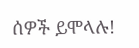ሰዎች ይሞላሉ!